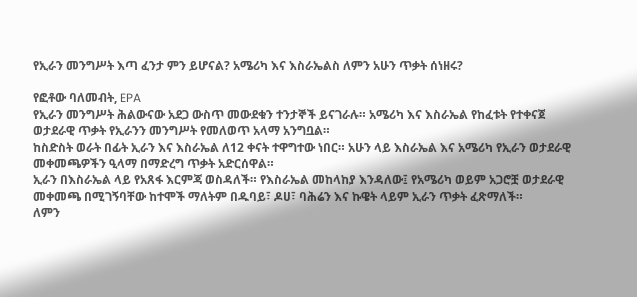የኢራን መንግሥት እጣ ፈንታ ምን ይሆናል? አሜሪካ እና እስራኤልስ ለምን አሁን ጥቃት ሰነዘሩ?

የፎቶው ባለመብት, EPA
የኢራን መንግሥት ሕልውናው አደጋ ውስጥ መውደቁን ተንታኞች ይናገራሉ። አሜሪካ እና እስራኤል የከፈቱት የተቀናጀ ወታደራዊ ጥቃት የኢራንን መንግሥት የመለወጥ አላማ አንግቧል።
ከስድስት ወራት በፊት ኢራን እና እስራኤል ለ12 ቀናት ተዋግተው ነበር። አሁን ላይ እስራኤል እና አሜሪካ የኢራን ወታደራዊ መቀመጫዎችን ዒላማ በማድረግ ጥቃት አድርሰዋል።
ኢራን በእስራኤል ላይ የአጸፋ እርምጃ ወስዳለች። የእስራኤል መከላከያ እንዳለው፤ የአሜሪካ ወይም አጋሮቿ ወታደራዊ መቀመጫ በሚገኝባቸው ከተሞች ማለትም በዱባይ፣ ዶሀ፣ ባሕሬን እና ኩዌት ላይም ኢራን ጥቃት ፈጽማለች።
ለምን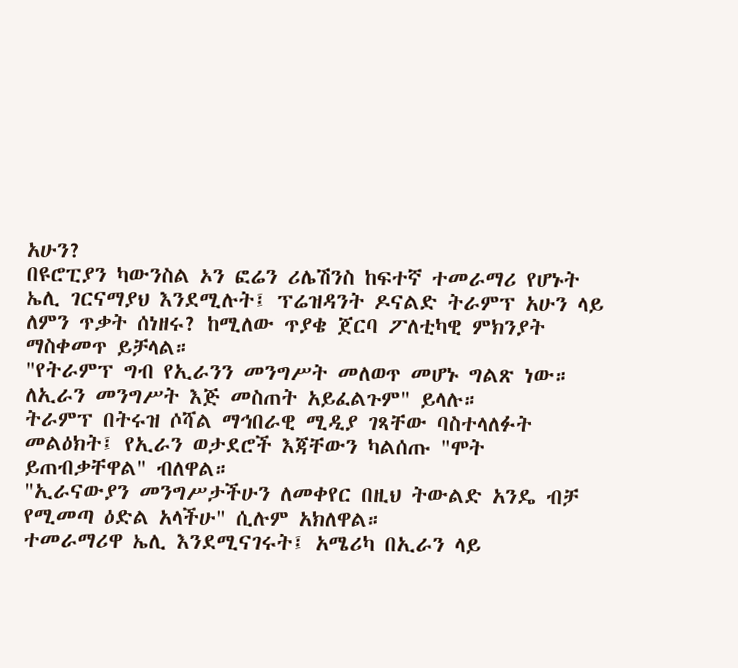አሁን?
በዩሮፒያን ካውንስል ኦን ፎሬን ሪሌሽንስ ከፍተኛ ተመራማሪ የሆኑት ኤሊ ገርናማያህ እንደሚሉት፤ ፕሬዝዳንት ዶናልድ ትራምፕ አሁን ላይ ለምን ጥቃት ሰነዘሩ? ከሚለው ጥያቄ ጀርባ ፖለቲካዊ ምክንያት ማስቀመጥ ይቻላል።
"የትራምፕ ግብ የኢራንን መንግሥት መለወጥ መሆኑ ግልጽ ነው። ለኢራን መንግሥት እጅ መስጠት አይፈልጉም" ይላሉ።
ትራምፕ በትሩዝ ሶሻል ማኅበራዊ ሚዲያ ገጻቸው ባስተላለፉት መልዕክት፤ የኢራን ወታደሮች እጃቸውን ካልሰጡ "ሞት ይጠብቃቸዋል" ብለዋል።
"ኢራናውያን መንግሥታችሁን ለመቀየር በዚህ ትውልድ አንዴ ብቻ የሚመጣ ዕድል አላችሁ" ሲሉም አክለዋል።
ተመራማሪዋ ኤሊ እንደሚናገሩት፤ አሜሪካ በኢራን ላይ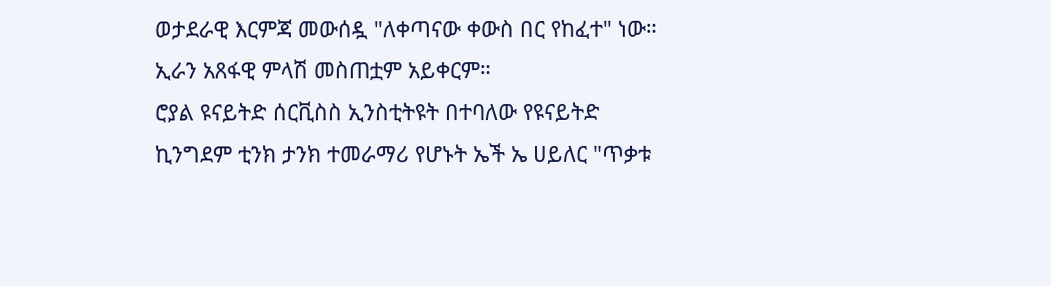ወታደራዊ እርምጃ መውሰዷ "ለቀጣናው ቀውስ በር የከፈተ" ነው። ኢራን አጸፋዊ ምላሽ መስጠቷም አይቀርም።
ሮያል ዩናይትድ ሰርቪስስ ኢንስቲትዩት በተባለው የዩናይትድ ኪንግደም ቲንክ ታንክ ተመራማሪ የሆኑት ኤች ኤ ሀይለር "ጥቃቱ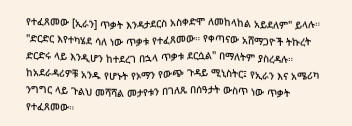የተፈጸመው [ኢራን] ጥቃት እንዳታደርስ አስቀድሞ ለመከላከል አይደለም" ይላሉ።
"ድርድር እየተካሄደ ሳለ ነው ጥቃቱ የተፈጸመው። የቀጣናው አሸማጋዮች ትኩረት ድርድሩ ላይ እንዲሆን ከተደረገ በኋላ ጥቃቱ ደርሷል" በማለትም ያስረዳሉ።
ከአደራዳሪዎቹ አንዱ የሆኑት የኦማን የውጭ ጉዳይ ሚኒስትር፤ የኢራን እና አሜሪካ ንግግር ላይ ጉልህ መሻሻል መታየቱን በገለጹ በሰዓታት ውስጥ ነው ጥቃት የተፈጸመው።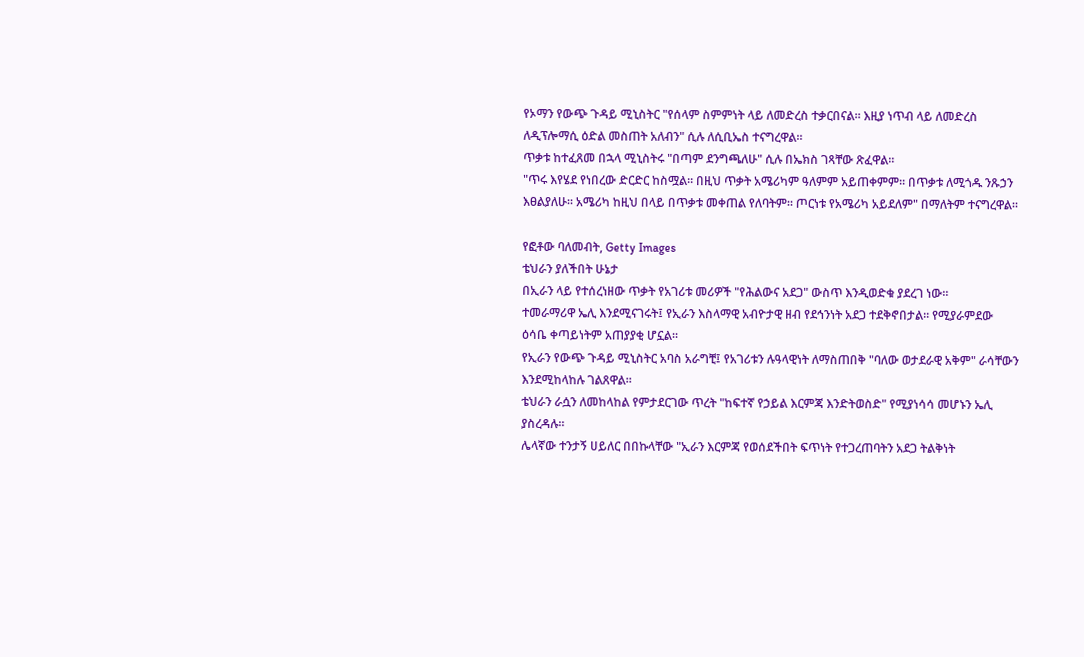የኦማን የውጭ ጉዳይ ሚኒስትር "የሰላም ስምምነት ላይ ለመድረስ ተቃርበናል። እዚያ ነጥብ ላይ ለመድረስ ለዲፕሎማሲ ዕድል መስጠት አለብን" ሲሉ ለሲቢኤስ ተናግረዋል።
ጥቃቱ ከተፈጸመ በኋላ ሚኒስትሩ "በጣም ደንግጫለሁ" ሲሉ በኤክስ ገጻቸው ጽፈዋል።
"ጥሩ እየሄደ የነበረው ድርድር ከስሟል። በዚህ ጥቃት አሜሪካም ዓለምም አይጠቀምም። በጥቃቱ ለሚጎዱ ንጹኃን እፀልያለሁ። አሜሪካ ከዚህ በላይ በጥቃቱ መቀጠል የለባትም። ጦርነቱ የአሜሪካ አይደለም" በማለትም ተናግረዋል።

የፎቶው ባለመብት, Getty Images
ቴህራን ያለችበት ሁኔታ
በኢራን ላይ የተሰረነዘው ጥቃት የአገሪቱ መሪዎች "የሕልውና አደጋ" ውስጥ እንዲወድቁ ያደረገ ነው።
ተመራማሪዋ ኤሊ እንደሚናገሩት፤ የኢራን እስላማዊ አብዮታዊ ዘብ የደኅንነት አደጋ ተደቅኖበታል። የሚያራምደው ዕሳቤ ቀጣይነትም አጠያያቂ ሆኗል።
የኢራን የውጭ ጉዳይ ሚኒስትር አባስ አራግቺ፤ የአገሪቱን ሉዓላዊነት ለማስጠበቅ "ባለው ወታደራዊ አቅም" ራሳቸውን እንደሚከላከሉ ገልጸዋል።
ቴህራን ራሷን ለመከላከል የምታደርገው ጥረት "ከፍተኛ የኃይል እርምጃ እንድትወስድ" የሚያነሳሳ መሆኑን ኤሊ ያስረዳሉ።
ሌላኛው ተንታኝ ሀይለር በበኩላቸው "ኢራን እርምጃ የወሰደችበት ፍጥነት የተጋረጠባትን አደጋ ትልቅነት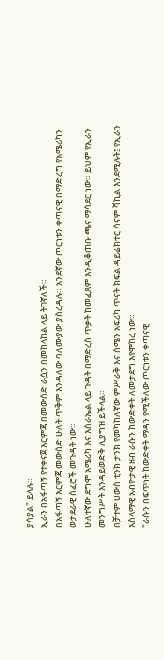ያሳያል" ይላሉ።
ኢራን በአፋጣኝ የተቀናጀ እርምጃ በመውሰድ ራሷን በመከላከል ላይ ትገኛለች።
በአፋጣኝ እርምጃ መውሰድ ሁለት ጥቅም እንዳለው ባለሙያው ያስረዳሉ። አንደኛው ጦርነቱን ቀጣናዊ በማድረግ የአሜሪካን ወታደራዊ ሰፈሮች መጉዳት ነው።
ሁለተኛው ደግሞ አሜሪካ እና እስራኤል ላይ ጉዳት በማድረስ ጥቃት ከመፈጸም እንዲቆጠቡ ጫና ማሳደር ነው። ይህም የኢራን መንግሥት እንዳይወድቅ ሊያግዝ ይችላል።
በቻተም ሀውስ ቲንክ ታንክ የመካከለኛው ምሥራቅ እና ሰሜን አፍሪካ ጥናት ክፍል ዳይሬክተር ሳናም ቫኪል እንደሚሉት፤ የኢራን እስላማዊ አብዮታዊ ዘብ ራሱን ከውድቀት ለመታደግ እየሞከረ ነው።
"ራሱን በፍጥነት ከውድቀት ማዳን የሚችለው ጦርነቱን ቀጣናዊ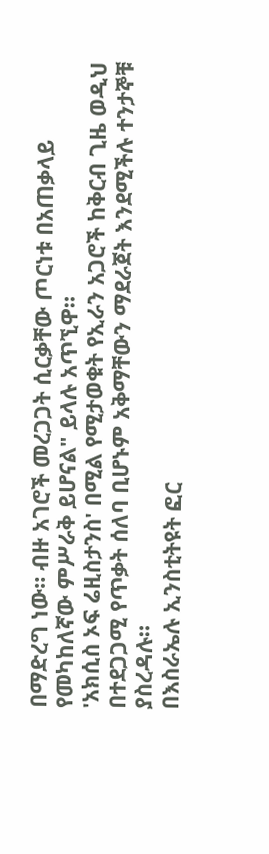በማድረግ ነው። ብዙ አገሮች መረጋጋት ሲርቃቸው ጦርነቱ በአጠቃላይ የመካከለኛው ምሥራቅ ይሆናል" ይላሉ አጥኚዋ።
'አክሲስ ኦፍ ሬዚስታንስ' በሚል የሚታወቁት የኢራን አጋሮች ከቅርብ ጊዜ ወዲህ በተደጋጋሚ የጥቃት ሰለባ ቢሆኑም አቅማቸውን ማደራጀት እንደሚችሉ ተንታኞቹ ያስረዳሉ።
በእስራኤሉ ኢንስቲትዩት ፎር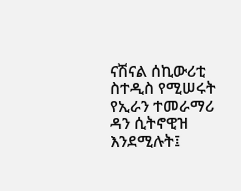ናሽናል ሰኪውሪቲ ስተዲስ የሚሠሩት የኢራን ተመራማሪ ዳን ሲትኖዊዝ እንደሚሉት፤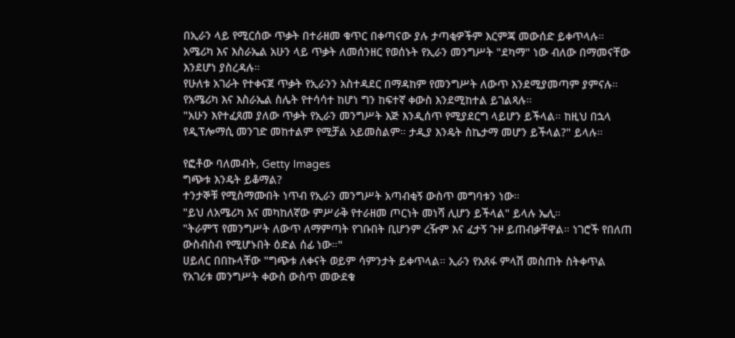በኢራን ላይ የሚርሰው ጥቃት በተራዘመ ቁጥር በቀጣናው ያሉ ታጣቂዎችም እርምጃ መውሰድ ይቀጥላሉ።
አሜሪካ እና እስራኤል አሁን ላይ ጥቃት ለመሰንዘር የወሰኑት የኢራን መንግሥት "ደካማ" ነው ብለው በማመናቸው እንደሆነ ያስረዳሉ።
የሁለቱ አገራት የተቀናጀ ጥቃት የኢራንን አስተዳደር በማዳከም የመንግሥት ለውጥ እንደሚያመጣም ያምናሉ።
የአሜሪካ እና እስራኤል ስሌት የተሳሳተ ከሆነ ግን ከፍተኛ ቀውስ እንደሚከተል ይገልጻሉ።
"አሁን እየተፈጸመ ያለው ጥቃት የኢራን መንግሥት እጅ እንዲሰጥ የሚያደርግ ላይሆን ይችላል። ከዚህ በኋላ የዲፕሎማሲ መንገድ መከተልም የሚቻል አይመስልም። ታዲያ እንዴት ስኬታማ መሆን ይችላል?" ይላሉ።

የፎቶው ባለመብት, Getty Images
ግጭቱ እንዴት ይቆማል?
ተንታኞቹ የሚስማሙበት ነጥብ የኢራን መንግሥት አጣብቂኝ ውስጥ መግባቱን ነው።
"ይህ ለአሜሪካ እና መካከለኛው ምሥራቅ የተራዘመ ጦርነት መነሻ ሊሆን ይችላል" ይላሉ ኤሊ።
"ትራምፕ የመንግሥት ለውጥ ለማምጣት የገቡበት ቢሆንም ረዥም እና ፈታኝ ጉዞ ይጠብቃቸዋል። ነገሮች የበለጠ ውስብስብ የሚሆኑበት ዕድል ሰፊ ነው።"
ሀይለር በበኩላቸው "ግጭቱ ለቀናት ወይም ሳምንታት ይቀጥላል። ኢራን የአጸፋ ምላሽ መስጠት ስትቀጥል የአገሪቱ መንግሥት ቀውስ ውስጥ መውደቁ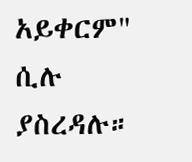አይቀርም" ሲሉ ያስረዳሉ።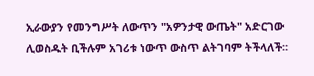ኢራውያን የመንግሥት ለውጥን "አዎንታዊ ውጤት" አድርገው ሊወስዱት ቢችሉም አገሪቱ ነውጥ ውስጥ ልትገባም ትችላለች።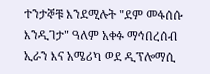ተንታኞቹ እንደሚሉት "ደም መፋሰሱ እንዲገታ" ዓለም አቀፉ ማኅበረሰብ ኢራን እና አሜሪካ ወደ ዲፕሎማሲ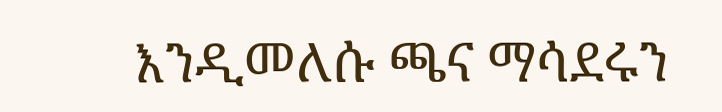እንዲመለሱ ጫና ማሳደሩን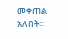መቀጠል አለበት።